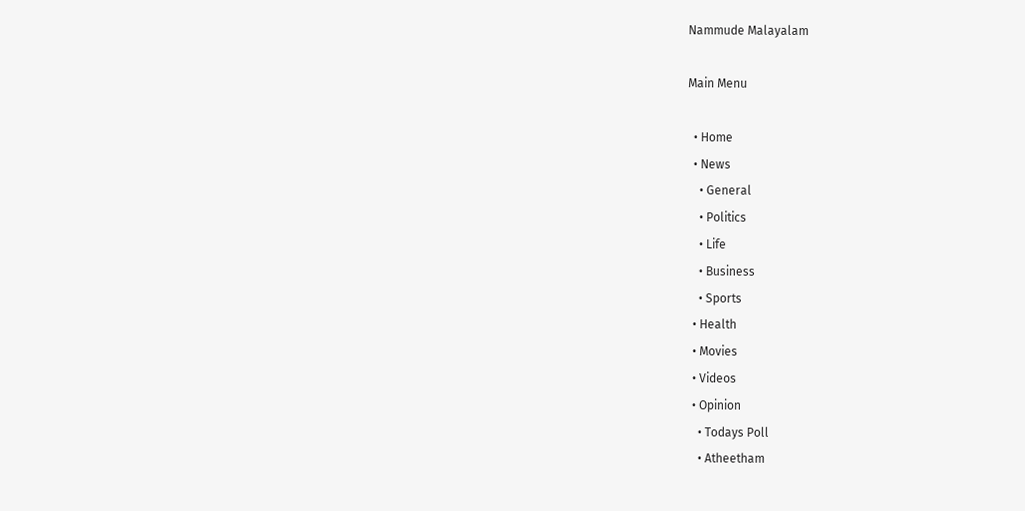Nammude Malayalam

Main Menu

  • Home
  • News
    • General
    • Politics
    • Life
    • Business
    • Sports
  • Health
  • Movies
  • Videos
  • Opinion
    • Todays Poll
    • Atheetham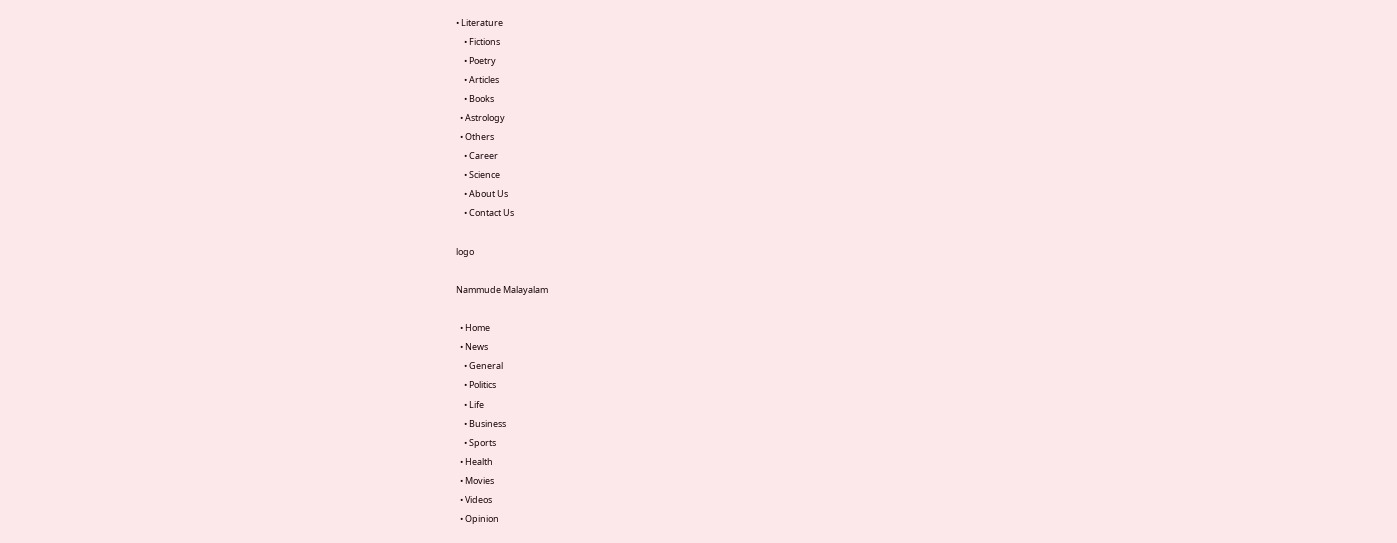• Literature
    • Fictions
    • Poetry
    • Articles
    • Books
  • Astrology
  • Others
    • Career
    • Science
    • About Us
    • Contact Us

logo

Nammude Malayalam

  • Home
  • News
    • General
    • Politics
    • Life
    • Business
    • Sports
  • Health
  • Movies
  • Videos
  • Opinion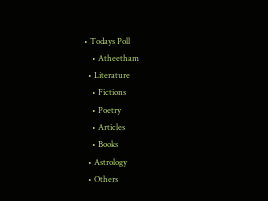• Todays Poll
    • Atheetham
  • Literature
    • Fictions
    • Poetry
    • Articles
    • Books
  • Astrology
  • Others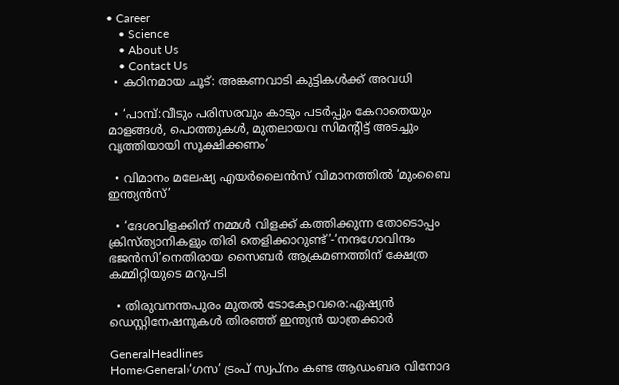• Career
    • Science
    • About Us
    • Contact Us
  • കഠിനമായ ചൂട്: അങ്കണവാടി കുട്ടികള്‍ക്ക് അവധി

  • ‘പാമ്പ്:വീടും പരിസരവും കാടും പടര്‍പ്പും കേറാതെയും മാളങ്ങള്‍, പൊത്തുകള്‍, മുതലായവ സിമന്‍റിട്ട് അടച്ചും വൃത്തിയായി സൂക്ഷിക്കണം’

  • വിമാനം മലേഷ്യ എയര്‍ലൈന്‍സ് വിമാനത്തിൽ ‘മുംബൈ ഇന്ത്യന്‍സ്’

  • ‘ദേശവിളക്കിന് നമ്മൾ വിളക്ക് കത്തിക്കുന്ന തോടൊപ്പം ക്രിസ്ത്യാനികളും തിരി തെളിക്കാറുണ്ട്’-‘നന്ദഗോവിന്ദം ഭജൻസി’നെതിരായ സൈബർ ആക്രമണത്തിന് ക്ഷേത്ര കമ്മിറ്റിയുടെ മറുപടി

  • തിരുവനന്തപുരം മുതൽ ടോക്യോവരെ:ഏഷ്യൻ ഡെസ്റ്റിനേഷനുകൾ തിരഞ്ഞ് ഇന്ത്യൻ യാത്രക്കാർ

GeneralHeadlines
Home›General›‘ഗസ’ ട്രംപ് സ്വപ്നം കണ്ട ആഡംബര വിനോദ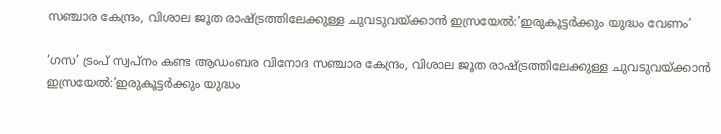സഞ്ചാര കേന്ദ്രം, വിശാല ജൂത രാഷ്ട്രത്തിലേക്കുള്ള ചുവടുവയ്ക്കാൻ ഇസ്രയേൽ:’ഇരുകൂട്ടർക്കും യുദ്ധം വേണം’

‘ഗസ’ ട്രംപ് സ്വപ്നം കണ്ട ആഡംബര വിനോദ സഞ്ചാര കേന്ദ്രം, വിശാല ജൂത രാഷ്ട്രത്തിലേക്കുള്ള ചുവടുവയ്ക്കാൻ ഇസ്രയേൽ:’ഇരുകൂട്ടർക്കും യുദ്ധം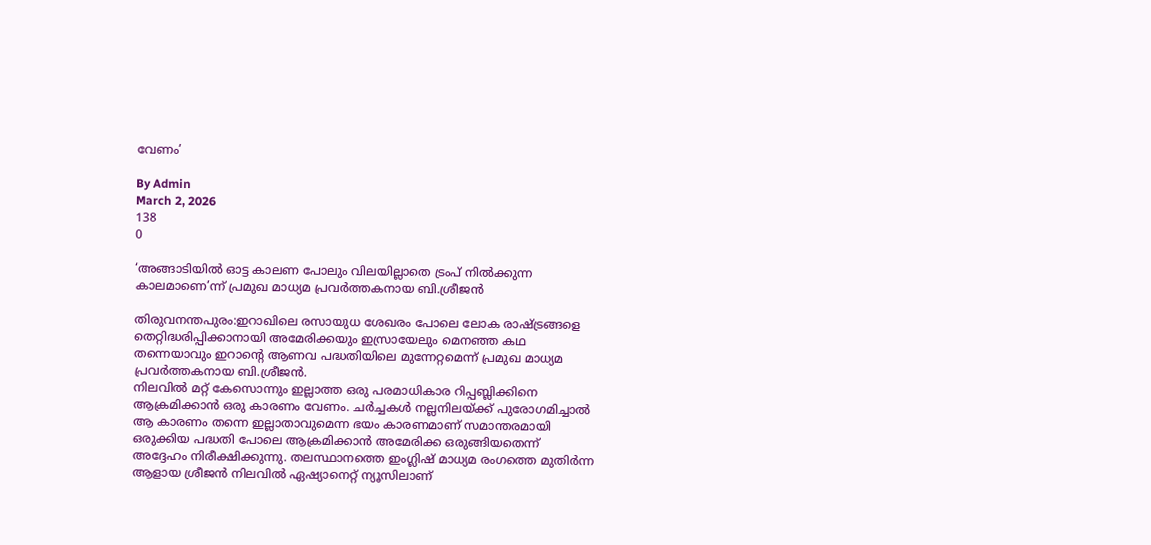വേണം’

By Admin
March 2, 2026
138
0

‘അങ്ങാടിയിൽ ഓട്ട കാലണ പോലും വിലയില്ലാതെ ട്രംപ് നിൽക്കുന്ന കാലമാണെ’ന്ന് പ്രമുഖ മാധ്യമ പ്രവർത്തകനായ ബി.ശ്രീജൻ

തിരുവനന്തപുരം:ഇറാഖിലെ രസായുധ ശേഖരം പോലെ ലോക രാഷ്ട്രങ്ങളെ തെറ്റിദ്ധരിപ്പിക്കാനായി അമേരിക്കയും ഇസ്രായേലും മെനഞ്ഞ കഥ തന്നെയാവും ഇറാൻ്റെ ആണവ പദ്ധതിയിലെ മുന്നേറ്റമെന്ന് പ്രമുഖ മാധ്യമ പ്രവർത്തകനായ ബി.ശ്രീജൻ.
നിലവിൽ മറ്റ് കേസൊന്നും ഇല്ലാത്ത ഒരു പരമാധികാര റിപ്പബ്ലിക്കിനെ ആക്രമിക്കാൻ ഒരു കാരണം വേണം. ചർച്ചകൾ നല്ലനിലയ്ക്ക് പുരോഗമിച്ചാൽ ആ കാരണം തന്നെ ഇല്ലാതാവുമെന്ന ഭയം കാരണമാണ് സമാന്തരമായി ഒരുക്കിയ പദ്ധതി പോലെ ആക്രമിക്കാൻ അമേരിക്ക ഒരുങ്ങിയതെന്ന് അദ്ദേഹം നിരീക്ഷിക്കുന്നു. തലസ്ഥാനത്തെ ഇംഗ്ലിഷ് മാധ്യമ രംഗത്തെ മുതിർന്ന ആളായ ശ്രീജൻ നിലവിൽ ഏഷ്യാനെറ്റ് ന്യൂസിലാണ്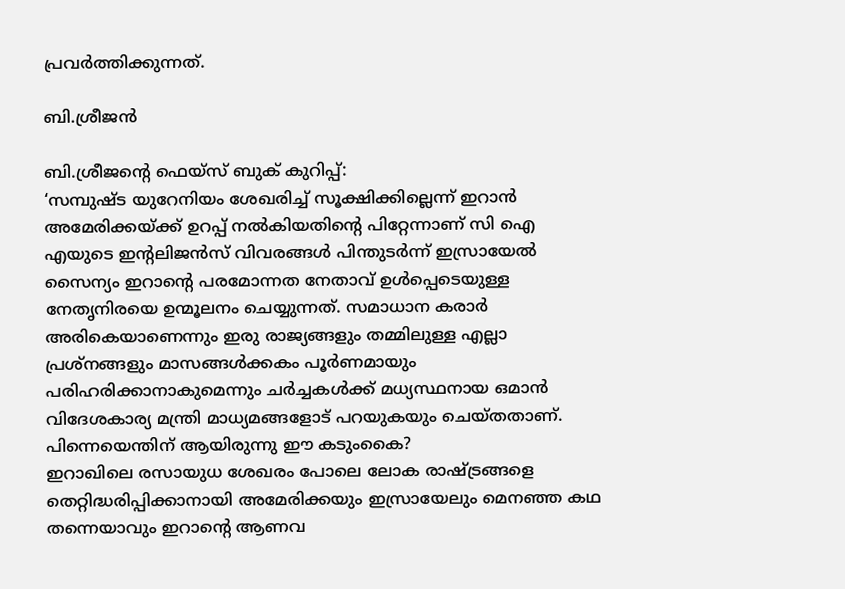പ്രവർത്തിക്കുന്നത്.

ബി.ശ്രീജൻ

ബി.ശ്രീജൻ്റെ ഫെയ്സ് ബുക് കുറിപ്പ്:
‘സമ്പുഷ്ട യുറേനിയം ശേഖരിച്ച് സൂക്ഷിക്കില്ലെന്ന് ഇറാൻ അമേരിക്കയ്ക്ക് ഉറപ്പ് നൽകിയതിന്റെ പിറ്റേന്നാണ് സി ഐ എയുടെ ഇന്റലിജൻസ് വിവരങ്ങൾ പിന്തുടർന്ന് ഇസ്രായേൽ സൈന്യം ഇറാന്റെ പരമോന്നത നേതാവ് ഉൾപ്പെടെയുള്ള നേതൃനിരയെ ഉന്മൂലനം ചെയ്യുന്നത്. സമാധാന കരാർ അരികെയാണെന്നും ഇരു രാജ്യങ്ങളും തമ്മിലുള്ള എല്ലാ പ്രശ്നങ്ങളും മാസങ്ങൾക്കകം പൂർണമായും പരിഹരിക്കാനാകുമെന്നും ചർച്ചകൾക്ക് മധ്യസ്ഥനായ ഒമാൻ വിദേശകാര്യ മന്ത്രി മാധ്യമങ്ങളോട് പറയുകയും ചെയ്തതാണ്. പിന്നെയെന്തിന് ആയിരുന്നു ഈ കടുംകൈ?
ഇറാഖിലെ രസായുധ ശേഖരം പോലെ ലോക രാഷ്ട്രങ്ങളെ തെറ്റിദ്ധരിപ്പിക്കാനായി അമേരിക്കയും ഇസ്രായേലും മെനഞ്ഞ കഥ തന്നെയാവും ഇറാന്റെ ആണവ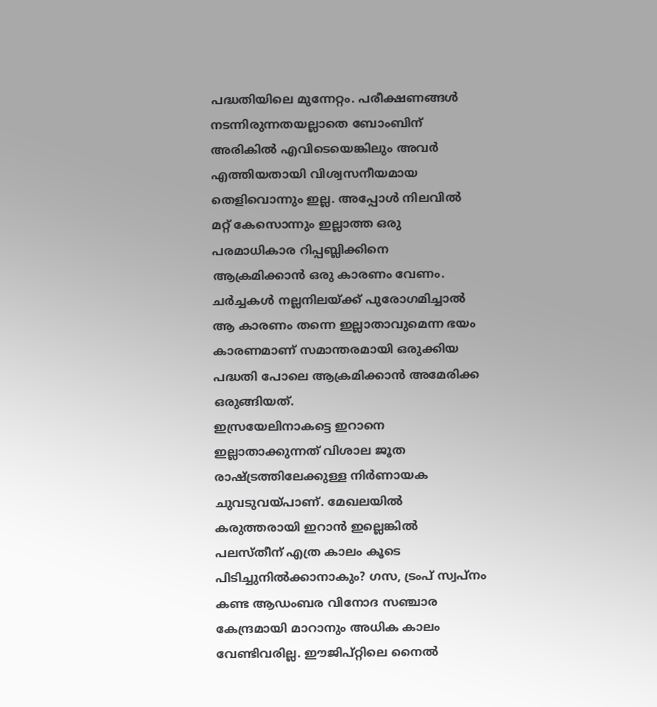പദ്ധതിയിലെ മുന്നേറ്റം. പരീക്ഷണങ്ങൾ നടന്നിരുന്നതയല്ലാതെ ബോംബിന് അരികിൽ എവിടെയെങ്കിലും അവർ എത്തിയതായി വിശ്വസനീയമായ തെളിവൊന്നും ഇല്ല. അപ്പോൾ നിലവിൽ മറ്റ് കേസൊന്നും ഇല്ലാത്ത ഒരു പരമാധികാര റിപ്പബ്ലിക്കിനെ ആക്രമിക്കാൻ ഒരു കാരണം വേണം. ചർച്ചകൾ നല്ലനിലയ്ക്ക് പുരോഗമിച്ചാൽ ആ കാരണം തന്നെ ഇല്ലാതാവുമെന്ന ഭയം കാരണമാണ് സമാന്തരമായി ഒരുക്കിയ പദ്ധതി പോലെ ആക്രമിക്കാൻ അമേരിക്ക ഒരുങ്ങിയത്.
ഇസ്രയേലിനാകട്ടെ ഇറാനെ ഇല്ലാതാക്കുന്നത് വിശാല ജൂത രാഷ്ട്രത്തിലേക്കുള്ള നിർണായക ചുവടുവയ്പാണ്. മേഖലയിൽ കരുത്തരായി ഇറാൻ ഇല്ലെങ്കിൽ പലസ്തീന് എത്ര കാലം കൂടെ പിടിച്ചുനിൽക്കാനാകും? ഗസ, ട്രംപ് സ്വപ്നം കണ്ട ആഡംബര വിനോദ സഞ്ചാര കേന്ദ്രമായി മാറാനും അധിക കാലം വേണ്ടിവരില്ല. ഈജിപ്റ്റിലെ നൈൽ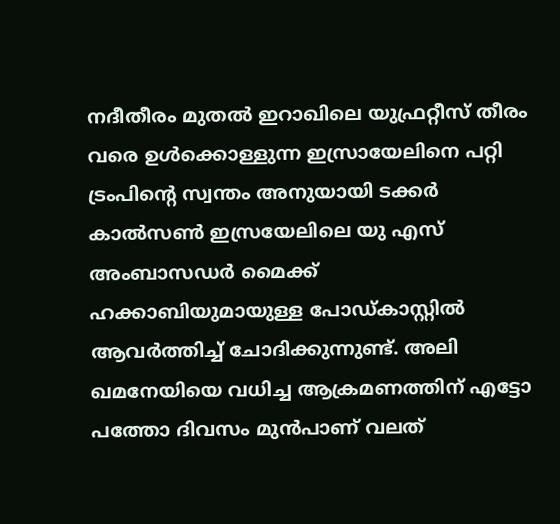നദീതീരം മുതൽ ഇറാഖിലെ യുഫ്രറ്റീസ് തീരം വരെ ഉൾക്കൊള്ളുന്ന ഇസ്രായേലിനെ പറ്റി ട്രംപിന്റെ സ്വന്തം അനുയായി ടക്കർ കാൽസൺ ഇസ്രയേലിലെ യു എസ് അംബാസഡർ മൈക്ക് ഹക്കാബിയുമായുള്ള പോഡ്കാസ്റ്റിൽ ആവർത്തിച്ച് ചോദിക്കുന്നുണ്ട്. അലി ഖമനേയിയെ വധിച്ച ആക്രമണത്തിന് എട്ടോ പത്തോ ദിവസം മുൻപാണ് വലത്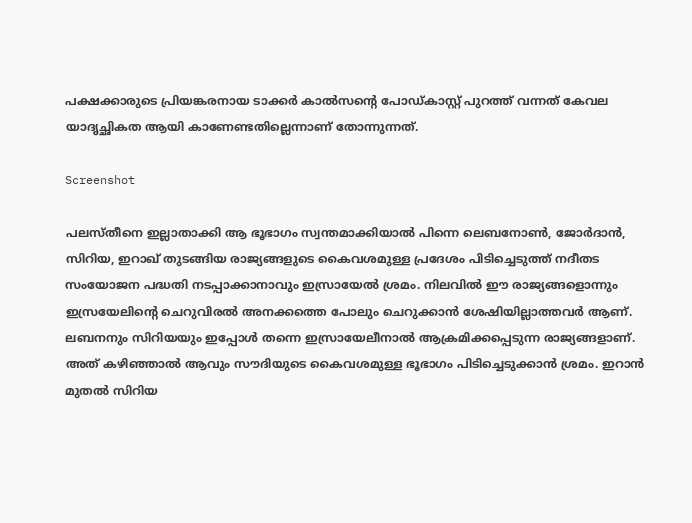പക്ഷക്കാരുടെ പ്രിയങ്കരനായ ടാക്കർ കാൽസന്റെ പോഡ്കാസ്റ്റ് പുറത്ത് വന്നത് കേവല യാദൃച്ഛികത ആയി കാണേണ്ടതില്ലെന്നാണ് തോന്നുന്നത്.

Screenshot

പലസ്തീനെ ഇല്ലാതാക്കി ആ ഭൂഭാഗം സ്വന്തമാക്കിയാൽ പിന്നെ ലെബനോൺ, ജോർദാൻ, സിറിയ, ഇറാഖ് തുടങ്ങിയ രാജ്യങ്ങളുടെ കൈവശമുള്ള പ്രദേശം പിടിച്ചെടുത്ത് നദീതട സംയോജന പദ്ധതി നടപ്പാക്കാനാവും ഇസ്രായേൽ ശ്രമം. നിലവിൽ ഈ രാജ്യങ്ങളൊന്നും ഇസ്രയേലിന്റെ ചെറുവിരൽ അനക്കത്തെ പോലും ചെറുക്കാൻ ശേഷിയില്ലാത്തവർ ആണ്. ലബനനും സിറിയയും ഇപ്പോൾ തന്നെ ഇസ്രായേലീനാൽ ആക്രമിക്കപ്പെടുന്ന രാജ്യങ്ങളാണ്. അത് കഴിഞ്ഞാൽ ആവും സൗദിയുടെ കൈവശമുള്ള ഭൂഭാഗം പിടിച്ചെടുക്കാൻ ശ്രമം. ഇറാൻ മുതൽ സിറിയ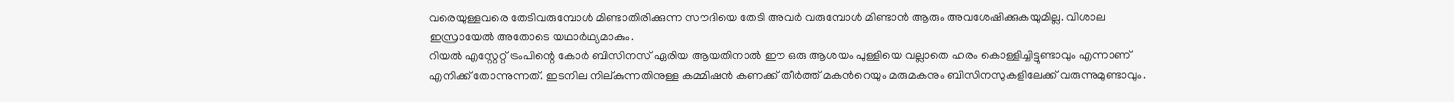വരെയുള്ളവരെ തേടിവരുമ്പോൾ മിണ്ടാതിരിക്കുന്ന സൗദിയെ തേടി അവർ വരുമ്പോൾ മിണ്ടാൻ ആരും അവശേഷിക്കുകയുമില്ല. വിശാല ഇസ്രായേൽ അതോടെ യഥാർഥ്യമാകും.
റിയൽ എസ്റ്റേറ്റ് ട്രംപിന്റെ കോർ ബിസിനസ് ഏരിയ ആയതിനാൽ ഈ ഒരു ആശയം പുള്ളിയെ വല്ലാതെ ഹരം കൊള്ളിച്ചിട്ടുണ്ടാവും എന്നാണ് എനിക്ക് തോന്നുന്നത്. ഇടനില നില്കുന്നതിനുള്ള കമ്മിഷൻ കണക്ക് തീർത്ത് മകന്‍റെയും മരുമകനും ബിസിനസുകളിലേക്ക് വരുന്നുമുണ്ടാവും.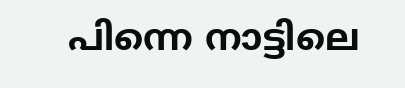പിന്നെ നാട്ടിലെ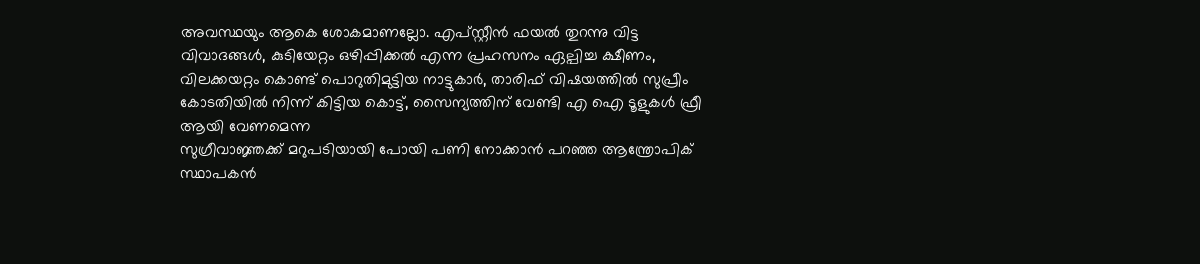അവസ്ഥയും ആകെ ശോകമാണല്ലോ. എപ്സ്റ്റീൻ ഫയൽ തുറന്നു വിട്ട വിവാദങ്ങൾ, കുടിയേറ്റം ഒഴിപ്പിക്കൽ എന്ന പ്രഹസനം ഏല്പിച്ച ക്ഷീണം, വിലക്കയറ്റം കൊണ്ട് പൊറുതിമുട്ടിയ നാട്ടുകാർ, താരിഫ് വിഷയത്തിൽ സുപ്രീം കോടതിയിൽ നിന്ന് കിട്ടിയ കൊട്ട്, സൈന്യത്തിന് വേണ്ടി എ ഐ ടൂളുകൾ ഫ്രീ ആയി വേണമെന്ന
സുഗ്രീവാജ്ഞക്ക് മറുപടിയായി പോയി പണി നോക്കാൻ പറഞ്ഞ ആന്ത്രോപിക് സ്ഥാപകൻ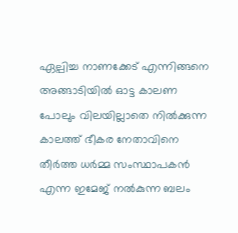ഏല്പിച്ച നാണക്കേട് എന്നിങ്ങനെ അങ്ങാടിയിൽ ഓട്ട കാലണ പോലും വിലയില്ലാതെ നിൽക്കുന്ന കാലത്ത് ഭീകര നേതാവിനെ തീർത്ത ധർമ്മ സംസ്ഥാപകൻ എന്ന ഇമേജ് നൽകുന്ന ബലം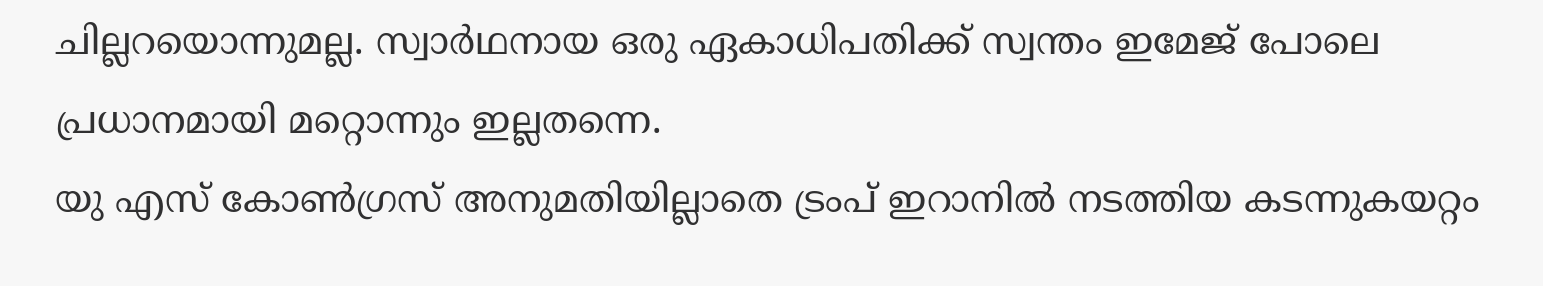ചില്ലറയൊന്നുമല്ല. സ്വാർഥനായ ഒരു ഏകാധിപതിക്ക് സ്വന്തം ഇമേജ് പോലെ പ്രധാനമായി മറ്റൊന്നും ഇല്ലതന്നെ.
യു എസ് കോൺഗ്രസ് അനുമതിയില്ലാതെ ട്രംപ് ഇറാനിൽ നടത്തിയ കടന്നുകയറ്റം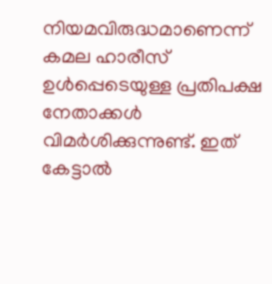നിയമവിരുദ്ധമാണെന്ന് കമല ഹാരീസ് ഉൾപ്പെടെയുള്ള പ്രതിപക്ഷ നേതാക്കൾ വിമർശിക്കുന്നുണ്ട്. ഇത് കേട്ടാൽ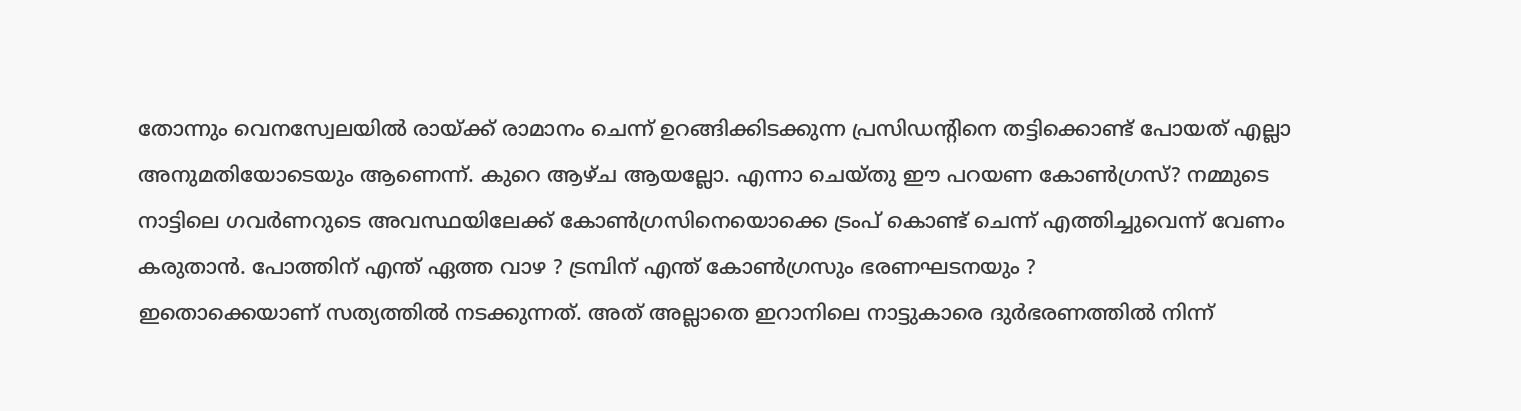തോന്നും വെനസ്വേലയിൽ രായ്ക്ക് രാമാനം ചെന്ന് ഉറങ്ങിക്കിടക്കുന്ന പ്രസിഡന്റിനെ തട്ടിക്കൊണ്ട് പോയത് എല്ലാ അനുമതിയോടെയും ആണെന്ന്. കുറെ ആഴ്ച ആയല്ലോ. എന്നാ ചെയ്തു ഈ പറയണ കോൺഗ്രസ്? നമ്മുടെ നാട്ടിലെ ഗവർണറുടെ അവസ്ഥയിലേക്ക് കോൺഗ്രസിനെയൊക്കെ ട്രംപ് കൊണ്ട് ചെന്ന് എത്തിച്ചുവെന്ന് വേണം കരുതാൻ. പോത്തിന് എന്ത് ഏത്ത വാഴ ? ട്രമ്പിന് എന്ത് കോൺഗ്രസും ഭരണഘടനയും ?
ഇതൊക്കെയാണ് സത്യത്തിൽ നടക്കുന്നത്. അത് അല്ലാതെ ഇറാനിലെ നാട്ടുകാരെ ദുർഭരണത്തിൽ നിന്ന്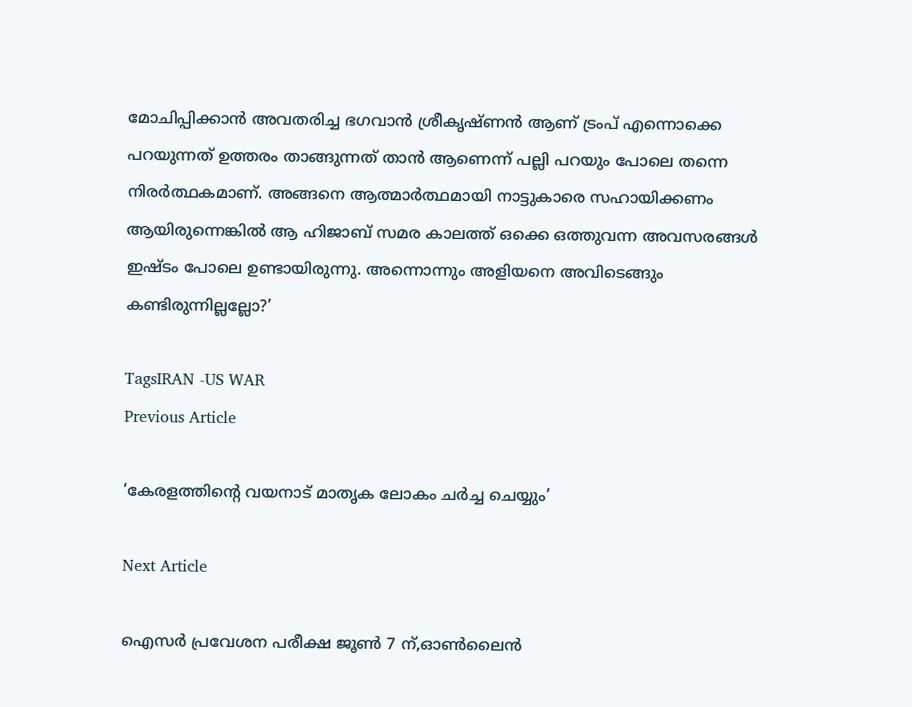മോചിപ്പിക്കാൻ അവതരിച്ച ഭഗവാൻ ശ്രീകൃഷ്ണൻ ആണ് ട്രംപ് എന്നൊക്കെ പറയുന്നത് ഉത്തരം താങ്ങുന്നത് താൻ ആണെന്ന് പല്ലി പറയും പോലെ തന്നെ നിരർത്ഥകമാണ്. അങ്ങനെ ആത്മാർത്ഥമായി നാട്ടുകാരെ സഹായിക്കണം ആയിരുന്നെങ്കിൽ ആ ഹിജാബ് സമര കാലത്ത് ഒക്കെ ഒത്തുവന്ന അവസരങ്ങൾ ഇഷ്ടം പോലെ ഉണ്ടായിരുന്നു. അന്നൊന്നും അളിയനെ അവിടെങ്ങും കണ്ടിരുന്നില്ലല്ലോ?’

TagsIRAN -US WAR
Previous Article

‘കേരളത്തിന്‍റെ വയനാട് മാതൃക ലോകം ചർച്ച ചെയ്യും’

Next Article

ഐസര്‍ പ്രവേശന പരീക്ഷ ജൂണ്‍ 7 ന്,ഓണ്‍ലൈന്‍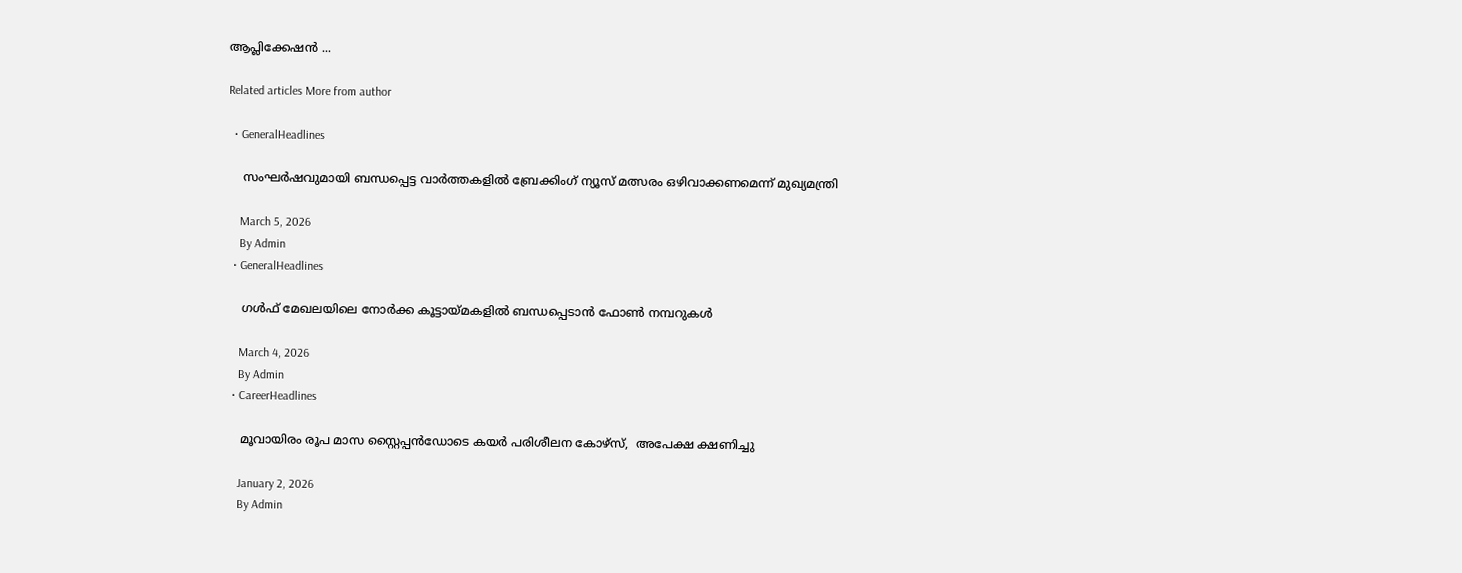ആപ്ലിക്കേഷന്‍ ...

Related articles More from author

  • GeneralHeadlines

    സംഘർഷവുമായി ബന്ധപ്പെട്ട വാർത്തകളിൽ ബ്രേക്കിംഗ് ന്യൂസ് മത്സരം ഒഴിവാക്കണമെന്ന് മുഖ്യമന്ത്രി

    March 5, 2026
    By Admin
  • GeneralHeadlines

    ഗള്‍ഫ് മേഖലയിലെ നോര്‍ക്ക കൂട്ടായ്മകളില്‍ ബന്ധപ്പെടാന്‍ ഫോണ്‍ നമ്പറുകള്‍

    March 4, 2026
    By Admin
  • CareerHeadlines

    മൂവായിരം രൂപ മാസ സ്റ്റൈപ്പൻഡോടെ കയർ പരിശീലന കോഴ്‌സ്,  അപേക്ഷ ക്ഷണിച്ചു

    January 2, 2026
    By Admin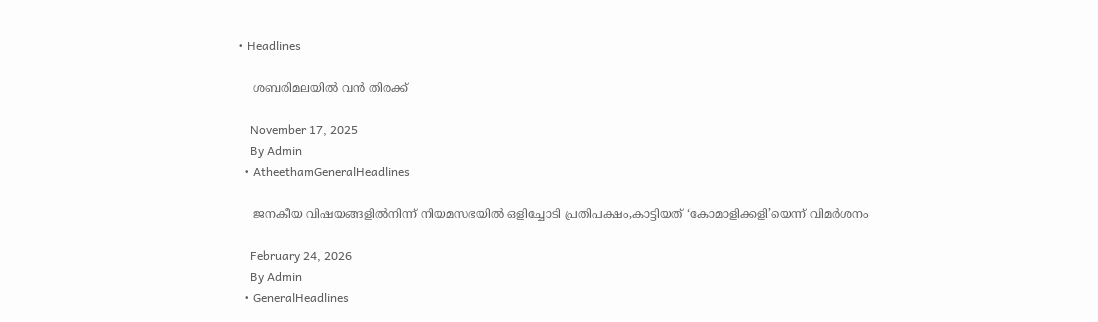• Headlines

    ശബരിമലയിൽ വൻ തിരക്ക്

    November 17, 2025
    By Admin
  • AtheethamGeneralHeadlines

    ജനകീയ വിഷയങ്ങളിൽനിന്ന് നിയമസഭയിൽ ഒളിച്ചോടി പ്രതിപക്ഷം,കാട്ടിയത് ‘കോമാളിക്കളി’യെന്ന് വിമർശനം

    February 24, 2026
    By Admin
  • GeneralHeadlines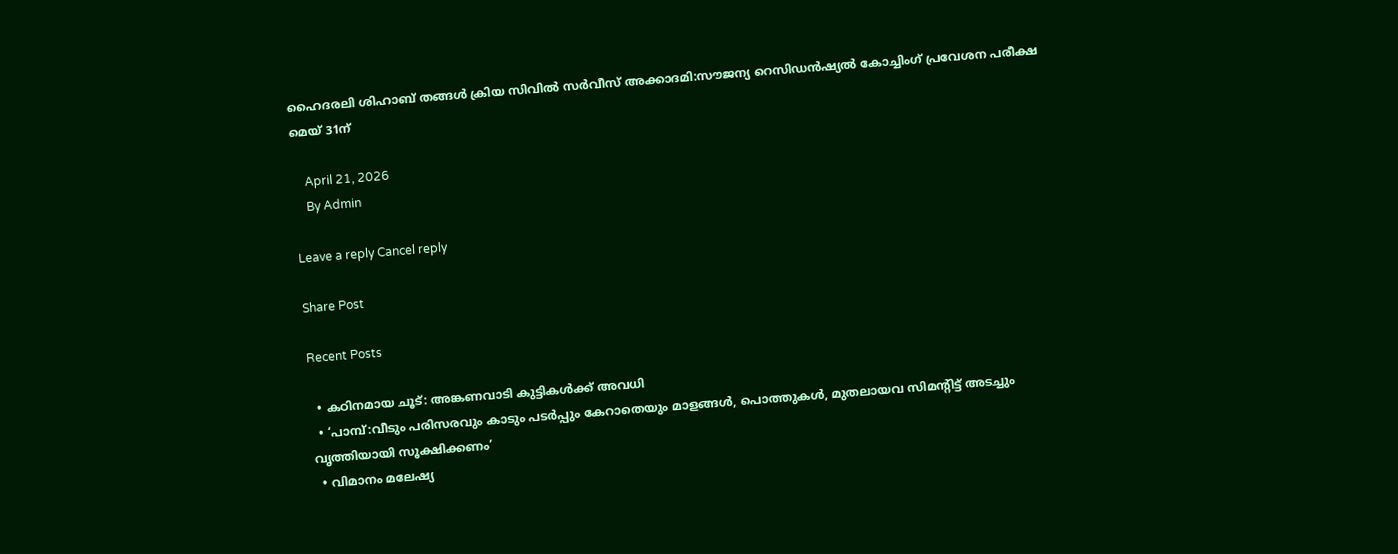ഹൈദരലി ശിഹാബ് തങ്ങൾ ക്രിയ സിവിൽ സർവീസ് അക്കാദമി:സൗജന്യ റെസിഡൻഷ്യൽ കോച്ചിംഗ് പ്രവേശന പരീക്ഷ മെയ്‌ 31ന്

    April 21, 2026
    By Admin

Leave a reply Cancel reply

Share Post

Recent Posts

  • കഠിനമായ ചൂട്: അങ്കണവാടി കുട്ടികള്‍ക്ക് അവധി
  • ‘പാമ്പ്:വീടും പരിസരവും കാടും പടര്‍പ്പും കേറാതെയും മാളങ്ങള്‍, പൊത്തുകള്‍, മുതലായവ സിമന്‍റിട്ട് അടച്ചും വൃത്തിയായി സൂക്ഷിക്കണം’
  • വിമാനം മലേഷ്യ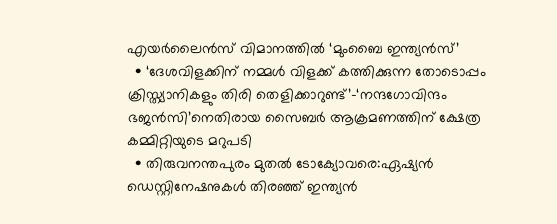എയര്‍ലൈന്‍സ് വിമാനത്തിൽ ‘മുംബൈ ഇന്ത്യന്‍സ്’
  • ‘ദേശവിളക്കിന് നമ്മൾ വിളക്ക് കത്തിക്കുന്ന തോടൊപ്പം ക്രിസ്ത്യാനികളും തിരി തെളിക്കാറുണ്ട്’-‘നന്ദഗോവിന്ദം ഭജൻസി’നെതിരായ സൈബർ ആക്രമണത്തിന് ക്ഷേത്ര കമ്മിറ്റിയുടെ മറുപടി
  • തിരുവനന്തപുരം മുതൽ ടോക്യോവരെ:ഏഷ്യൻ ഡെസ്റ്റിനേഷനുകൾ തിരഞ്ഞ് ഇന്ത്യൻ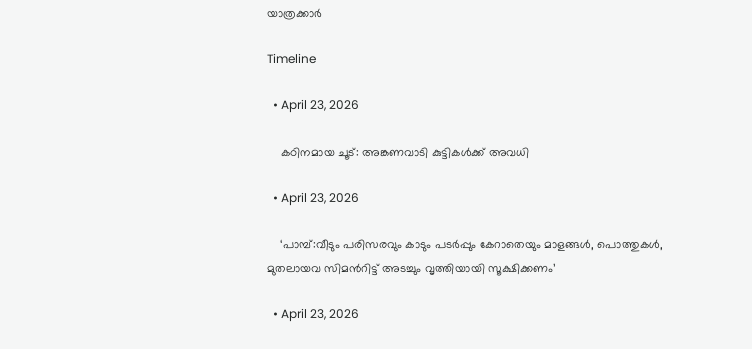യാത്രക്കാർ

Timeline

  • April 23, 2026

    കഠിനമായ ചൂട്: അങ്കണവാടി കുട്ടികള്‍ക്ക് അവധി

  • April 23, 2026

    ‘പാമ്പ്:വീടും പരിസരവും കാടും പടര്‍പ്പും കേറാതെയും മാളങ്ങള്‍, പൊത്തുകള്‍, മുതലായവ സിമന്‍റിട്ട് അടച്ചും വൃത്തിയായി സൂക്ഷിക്കണം’

  • April 23, 2026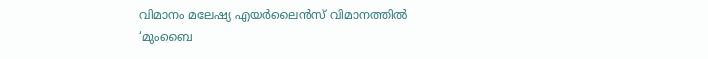വിമാനം മലേഷ്യ എയര്‍ലൈന്‍സ് വിമാനത്തിൽ ‘മുംബൈ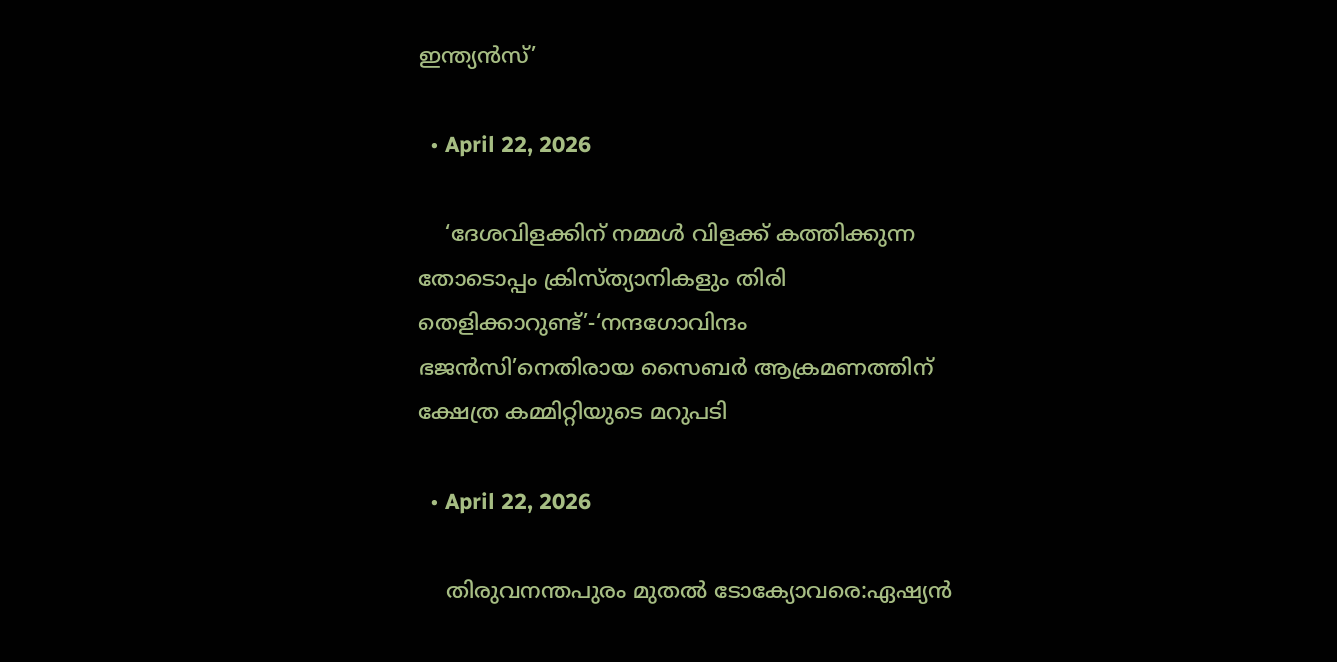ഇന്ത്യന്‍സ്’

  • April 22, 2026

    ‘ദേശവിളക്കിന് നമ്മൾ വിളക്ക് കത്തിക്കുന്ന തോടൊപ്പം ക്രിസ്ത്യാനികളും തിരി തെളിക്കാറുണ്ട്’-‘നന്ദഗോവിന്ദം ഭജൻസി’നെതിരായ സൈബർ ആക്രമണത്തിന് ക്ഷേത്ര കമ്മിറ്റിയുടെ മറുപടി

  • April 22, 2026

    തിരുവനന്തപുരം മുതൽ ടോക്യോവരെ:ഏഷ്യൻ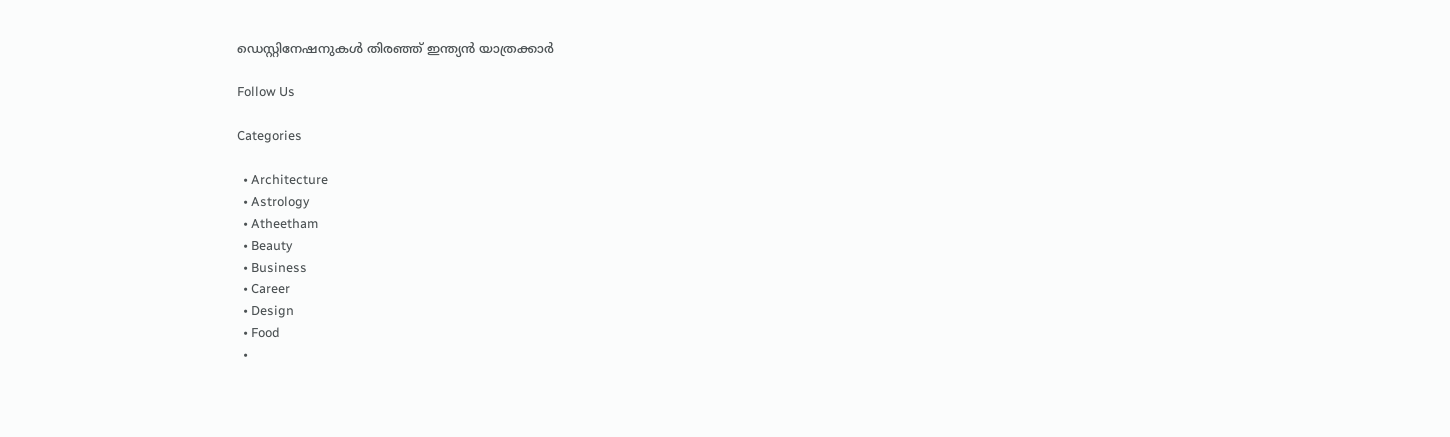ഡെസ്റ്റിനേഷനുകൾ തിരഞ്ഞ് ഇന്ത്യൻ യാത്രക്കാർ

Follow Us

Categories

  • Architecture
  • Astrology
  • Atheetham
  • Beauty
  • Business
  • Career
  • Design
  • Food
  •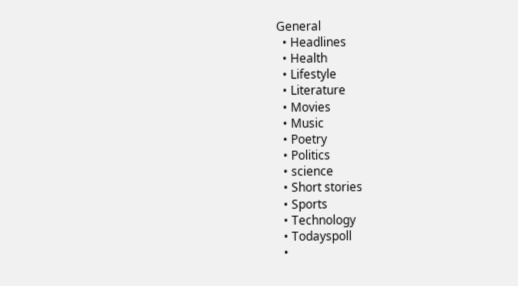General
  • Headlines
  • Health
  • Lifestyle
  • Literature
  • Movies
  • Music
  • Poetry
  • Politics
  • science
  • Short stories
  • Sports
  • Technology
  • Todayspoll
  •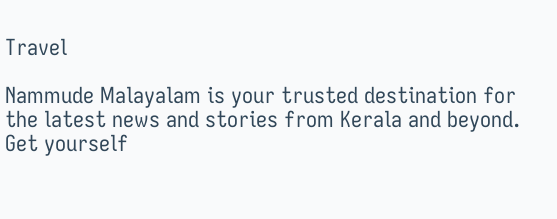Travel

Nammude Malayalam is your trusted destination for the latest news and stories from Kerala and beyond. Get yourself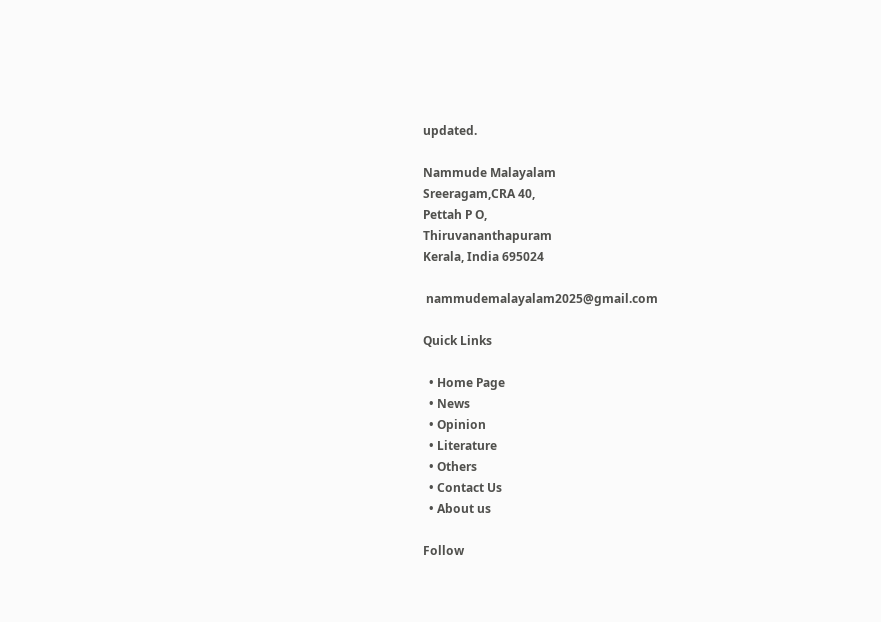updated.

Nammude Malayalam
Sreeragam,CRA 40,
Pettah P O,
Thiruvananthapuram
Kerala, India 695024

 nammudemalayalam2025@gmail.com

Quick Links

  • Home Page
  • News
  • Opinion
  • Literature
  • Others
  • Contact Us
  • About us

Follow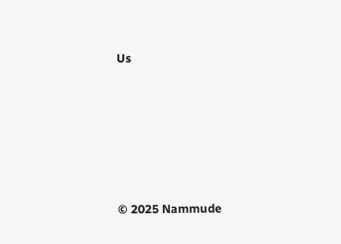Us






© 2025 Nammude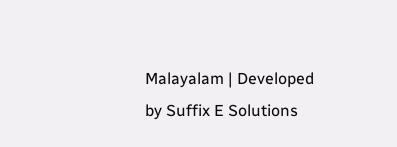Malayalam | Developed by Suffix E Solutions